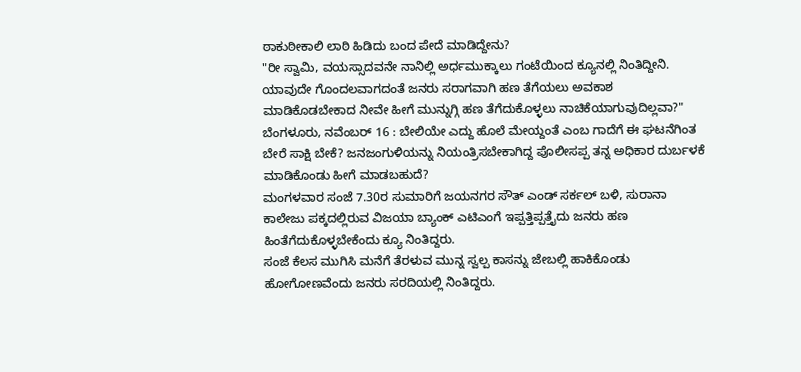ಠಾಕುಠೀಕಾಲಿ ಲಾಠಿ ಹಿಡಿದು ಬಂದ ಪೇದೆ ಮಾಡಿದ್ದೇನು?
"ರೀ ಸ್ವಾಮಿ, ವಯಸ್ಸಾದವನೇ ನಾನಿಲ್ಲಿ ಅರ್ಧಮುಕ್ಕಾಲು ಗಂಟೆಯಿಂದ ಕ್ಯೂನಲ್ಲಿ ನಿಂತಿದ್ದೀನಿ. ಯಾವುದೇ ಗೊಂದಲವಾಗದಂತೆ ಜನರು ಸರಾಗವಾಗಿ ಹಣ ತೆಗೆಯಲು ಅವಕಾಶ ಮಾಡಿಕೊಡಬೇಕಾದ ನೀವೇ ಹೀಗೆ ಮುನ್ನುಗ್ಗಿ ಹಣ ತೆಗೆದುಕೊಳ್ಳಲು ನಾಚಿಕೆಯಾಗುವುದಿಲ್ಲವಾ?"
ಬೆಂಗಳೂರು, ನವೆಂಬರ್ 16 : ಬೇಲಿಯೇ ಎದ್ದು ಹೊಲೆ ಮೇಯ್ದಂತೆ ಎಂಬ ಗಾದೆಗೆ ಈ ಘಟನೆಗಿಂತ ಬೇರೆ ಸಾಕ್ಷಿ ಬೇಕೆ? ಜನಜಂಗುಳಿಯನ್ನು ನಿಯಂತ್ರಿಸಬೇಕಾಗಿದ್ದ ಪೊಲೀಸಪ್ಪ ತನ್ನ ಅಧಿಕಾರ ದುರ್ಬಳಕೆ ಮಾಡಿಕೊಂಡು ಹೀಗೆ ಮಾಡಬಹುದೆ?
ಮಂಗಳವಾರ ಸಂಜೆ 7.30ರ ಸುಮಾರಿಗೆ ಜಯನಗರ ಸೌತ್ ಎಂಡ್ ಸರ್ಕಲ್ ಬಳಿ, ಸುರಾನಾ ಕಾಲೇಜು ಪಕ್ಕದಲ್ಲಿರುವ ವಿಜಯಾ ಬ್ಯಾಂಕ್ ಎಟಿಎಂಗೆ ಇಪ್ಪತ್ತಿಪ್ಪತ್ತೈದು ಜನರು ಹಣ ಹಿಂತೆಗೆದುಕೊಳ್ಳಬೇಕೆಂದು ಕ್ಯೂ ನಿಂತಿದ್ದರು.
ಸಂಜೆ ಕೆಲಸ ಮುಗಿಸಿ ಮನೆಗೆ ತೆರಳುವ ಮುನ್ನ ಸ್ವಲ್ಪ ಕಾಸನ್ನು ಜೇಬಲ್ಲಿ ಹಾಕಿಕೊಂಡು ಹೋಗೋಣವೆಂದು ಜನರು ಸರದಿಯಲ್ಲಿ ನಿಂತಿದ್ದರು.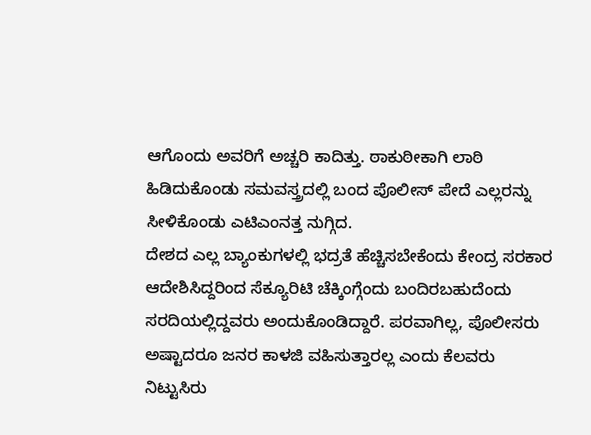ಆಗೊಂದು ಅವರಿಗೆ ಅಚ್ಚರಿ ಕಾದಿತ್ತು. ಠಾಕುಠೀಕಾಗಿ ಲಾಠಿ ಹಿಡಿದುಕೊಂಡು ಸಮವಸ್ತ್ರದಲ್ಲಿ ಬಂದ ಪೊಲೀಸ್ ಪೇದೆ ಎಲ್ಲರನ್ನು ಸೀಳಿಕೊಂಡು ಎಟಿಎಂನತ್ತ ನುಗ್ಗಿದ.
ದೇಶದ ಎಲ್ಲ ಬ್ಯಾಂಕುಗಳಲ್ಲಿ ಭದ್ರತೆ ಹೆಚ್ಚಿಸಬೇಕೆಂದು ಕೇಂದ್ರ ಸರಕಾರ ಆದೇಶಿಸಿದ್ದರಿಂದ ಸೆಕ್ಯೂರಿಟಿ ಚೆಕ್ಕಿಂಗ್ಗೆಂದು ಬಂದಿರಬಹುದೆಂದು ಸರದಿಯಲ್ಲಿದ್ದವರು ಅಂದುಕೊಂಡಿದ್ದಾರೆ. ಪರವಾಗಿಲ್ಲ, ಪೊಲೀಸರು ಅಷ್ಟಾದರೂ ಜನರ ಕಾಳಜಿ ವಹಿಸುತ್ತಾರಲ್ಲ ಎಂದು ಕೆಲವರು ನಿಟ್ಟುಸಿರು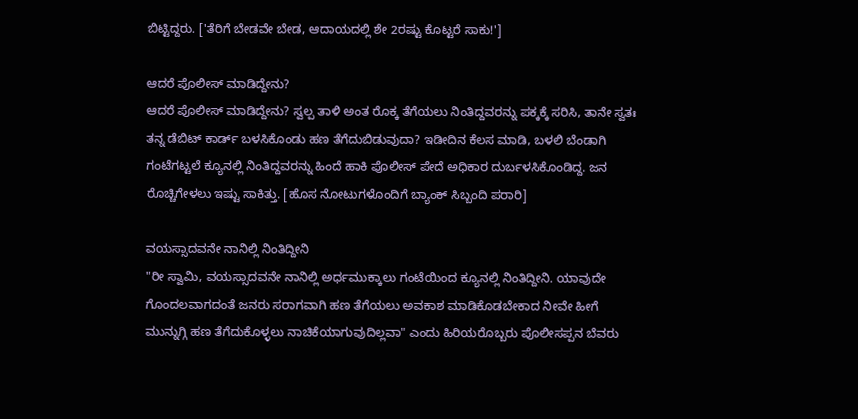ಬಿಟ್ಟಿದ್ದರು. ['ತೆರಿಗೆ ಬೇಡವೇ ಬೇಡ, ಆದಾಯದಲ್ಲಿ ಶೇ 2ರಷ್ಟು ಕೊಟ್ಟರೆ ಸಾಕು!']

ಆದರೆ ಪೊಲೀಸ್ ಮಾಡಿದ್ದೇನು?
ಆದರೆ ಪೊಲೀಸ್ ಮಾಡಿದ್ದೇನು? ಸ್ವಲ್ಪ ತಾಳಿ ಅಂತ ರೊಕ್ಕ ತೆಗೆಯಲು ನಿಂತಿದ್ದವರನ್ನು ಪಕ್ಕಕ್ಕೆ ಸರಿಸಿ, ತಾನೇ ಸ್ವತಃ ತನ್ನ ಡೆಬಿಟ್ ಕಾರ್ಡ್ ಬಳಸಿಕೊಂಡು ಹಣ ತೆಗೆದುಬಿಡುವುದಾ? ಇಡೀದಿನ ಕೆಲಸ ಮಾಡಿ, ಬಳಲಿ ಬೆಂಡಾಗಿ ಗಂಟೆಗಟ್ಟಲೆ ಕ್ಯೂನಲ್ಲಿ ನಿಂತಿದ್ದವರನ್ನು ಹಿಂದೆ ಹಾಕಿ ಪೊಲೀಸ್ ಪೇದೆ ಅಧಿಕಾರ ದುರ್ಬಳಸಿಕೊಂಡಿದ್ದ. ಜನ ರೊಚ್ಚಿಗೇಳಲು ಇಷ್ಟು ಸಾಕಿತ್ತು. [ಹೊಸ ನೋಟುಗಳೊಂದಿಗೆ ಬ್ಯಾಂಕ್ ಸಿಬ್ಬಂದಿ ಪರಾರಿ]

ವಯಸ್ಸಾದವನೇ ನಾನಿಲ್ಲಿ ನಿಂತಿದ್ದೀನಿ
"ರೀ ಸ್ವಾಮಿ, ವಯಸ್ಸಾದವನೇ ನಾನಿಲ್ಲಿ ಅರ್ಧಮುಕ್ಕಾಲು ಗಂಟೆಯಿಂದ ಕ್ಯೂನಲ್ಲಿ ನಿಂತಿದ್ದೀನಿ. ಯಾವುದೇ ಗೊಂದಲವಾಗದಂತೆ ಜನರು ಸರಾಗವಾಗಿ ಹಣ ತೆಗೆಯಲು ಅವಕಾಶ ಮಾಡಿಕೊಡಬೇಕಾದ ನೀವೇ ಹೀಗೆ ಮುನ್ನುಗ್ಗಿ ಹಣ ತೆಗೆದುಕೊಳ್ಳಲು ನಾಚಿಕೆಯಾಗುವುದಿಲ್ಲವಾ" ಎಂದು ಹಿರಿಯರೊಬ್ಬರು ಪೊಲೀಸಪ್ಪನ ಬೆವರು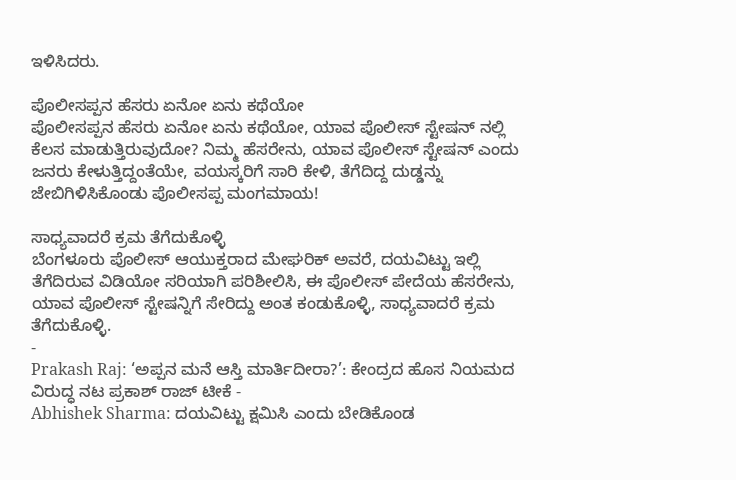ಇಳಿಸಿದರು.

ಪೊಲೀಸಪ್ಪನ ಹೆಸರು ಏನೋ ಏನು ಕಥೆಯೋ
ಪೊಲೀಸಪ್ಪನ ಹೆಸರು ಏನೋ ಏನು ಕಥೆಯೋ, ಯಾವ ಪೊಲೀಸ್ ಸ್ಟೇಷನ್ ನಲ್ಲಿ ಕೆಲಸ ಮಾಡುತ್ತಿರುವುದೋ? ನಿಮ್ಮ ಹೆಸರೇನು, ಯಾವ ಪೊಲೀಸ್ ಸ್ಟೇಷನ್ ಎಂದು ಜನರು ಕೇಳುತ್ತಿದ್ದಂತೆಯೇ, ವಯಸ್ಕರಿಗೆ ಸಾರಿ ಕೇಳಿ, ತೆಗೆದಿದ್ದ ದುಡ್ಡನ್ನು ಜೇಬಿಗಿಳಿಸಿಕೊಂಡು ಪೊಲೀಸಪ್ಪ ಮಂಗಮಾಯ!

ಸಾಧ್ಯವಾದರೆ ಕ್ರಮ ತೆಗೆದುಕೊಳ್ಳಿ
ಬೆಂಗಳೂರು ಪೊಲೀಸ್ ಆಯುಕ್ತರಾದ ಮೇಘರಿಕ್ ಅವರೆ, ದಯವಿಟ್ಟು ಇಲ್ಲಿ ತೆಗೆದಿರುವ ವಿಡಿಯೋ ಸರಿಯಾಗಿ ಪರಿಶೀಲಿಸಿ, ಈ ಪೊಲೀಸ್ ಪೇದೆಯ ಹೆಸರೇನು, ಯಾವ ಪೊಲೀಸ್ ಸ್ಟೇಷನ್ನಿಗೆ ಸೇರಿದ್ದು ಅಂತ ಕಂಡುಕೊಳ್ಳಿ, ಸಾಧ್ಯವಾದರೆ ಕ್ರಮ ತೆಗೆದುಕೊಳ್ಳಿ.
-
Prakash Raj: ‘ಅಪ್ಪನ ಮನೆ ಆಸ್ತಿ ಮಾರ್ತಿದೀರಾ?’: ಕೇಂದ್ರದ ಹೊಸ ನಿಯಮದ ವಿರುದ್ಧ ನಟ ಪ್ರಕಾಶ್ ರಾಜ್ ಟೀಕೆ -
Abhishek Sharma: ದಯವಿಟ್ಟು ಕ್ಷಮಿಸಿ ಎಂದು ಬೇಡಿಕೊಂಡ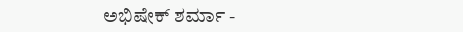ಅಭಿಷೇಕ್ ಶರ್ಮಾ -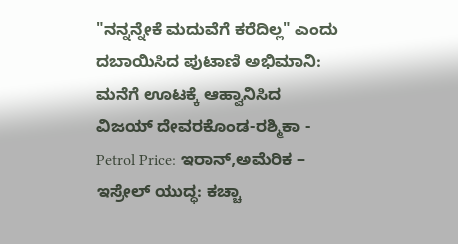"ನನ್ನನ್ನೇಕೆ ಮದುವೆಗೆ ಕರೆದಿಲ್ಲ" ಎಂದು ದಬಾಯಿಸಿದ ಪುಟಾಣಿ ಅಭಿಮಾನಿ: ಮನೆಗೆ ಊಟಕ್ಕೆ ಆಹ್ವಾನಿಸಿದ ವಿಜಯ್ ದೇವರಕೊಂಡ-ರಶ್ಮಿಕಾ -
Petrol Price: ಇರಾನ್,ಅಮೆರಿಕ – ಇಸ್ರೇಲ್ ಯುದ್ಧ: ಕಚ್ಚಾ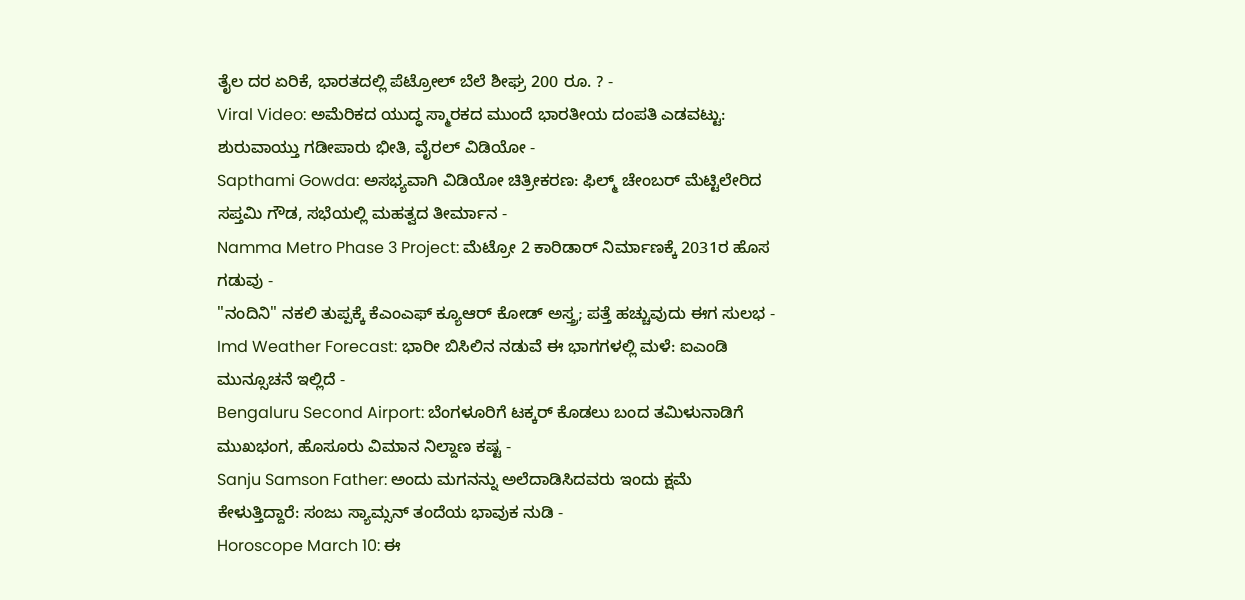ತೈಲ ದರ ಏರಿಕೆ, ಭಾರತದಲ್ಲಿ ಪೆಟ್ರೋಲ್ ಬೆಲೆ ಶೀಘ್ರ 200 ರೂ. ? -
Viral Video: ಅಮೆರಿಕದ ಯುದ್ಧ ಸ್ಮಾರಕದ ಮುಂದೆ ಭಾರತೀಯ ದಂಪತಿ ಎಡವಟ್ಟು: ಶುರುವಾಯ್ತು ಗಡೀಪಾರು ಭೀತಿ, ವೈರಲ್ ವಿಡಿಯೋ -
Sapthami Gowda: ಅಸಭ್ಯವಾಗಿ ವಿಡಿಯೋ ಚಿತ್ರೀಕರಣ: ಫಿಲ್ಮ್ ಚೇಂಬರ್ ಮೆಟ್ಟಿಲೇರಿದ ಸಪ್ತಮಿ ಗೌಡ, ಸಭೆಯಲ್ಲಿ ಮಹತ್ವದ ತೀರ್ಮಾನ -
Namma Metro Phase 3 Project: ಮೆಟ್ರೋ 2 ಕಾರಿಡಾರ್ ನಿರ್ಮಾಣಕ್ಕೆ 2031ರ ಹೊಸ ಗಡುವು -
"ನಂದಿನಿ" ನಕಲಿ ತುಪ್ಪಕ್ಕೆ ಕೆಎಂಎಫ್ ಕ್ಯೂಆರ್ ಕೋಡ್ ಅಸ್ತ್ರ; ಪತ್ತೆ ಹಚ್ಚುವುದು ಈಗ ಸುಲಭ -
Imd Weather Forecast: ಭಾರೀ ಬಿಸಿಲಿನ ನಡುವೆ ಈ ಭಾಗಗಳಲ್ಲಿ ಮಳೆ: ಐಎಂಡಿ ಮುನ್ಸೂಚನೆ ಇಲ್ಲಿದೆ -
Bengaluru Second Airport: ಬೆಂಗಳೂರಿಗೆ ಟಕ್ಕರ್ ಕೊಡಲು ಬಂದ ತಮಿಳುನಾಡಿಗೆ ಮುಖಭಂಗ, ಹೊಸೂರು ವಿಮಾನ ನಿಲ್ದಾಣ ಕಷ್ಟ -
Sanju Samson Father: ಅಂದು ಮಗನನ್ನು ಅಲೆದಾಡಿಸಿದವರು ಇಂದು ಕ್ಷಮೆ ಕೇಳುತ್ತಿದ್ದಾರೆ: ಸಂಜು ಸ್ಯಾಮ್ಸನ್ ತಂದೆಯ ಭಾವುಕ ನುಡಿ -
Horoscope March 10: ಈ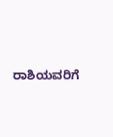ರಾಶಿಯವರಿಗೆ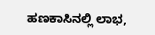ಹಣಕಾಸಿನಲ್ಲಿ ಲಾಭ,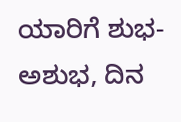ಯಾರಿಗೆ ಶುಭ-ಅಶುಭ, ದಿನ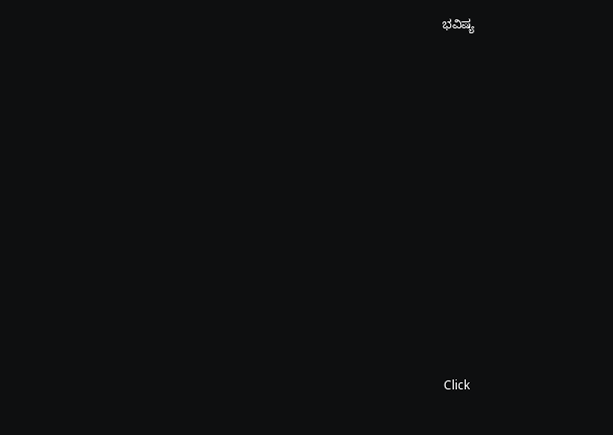ಭವಿಷ್ಯ












Click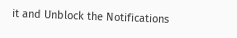it and Unblock the Notifications